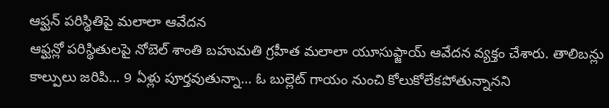ఆఫ్ఘన్ పరిస్థితిపై మలాలా ఆవేదన
ఆఫ్ఘన్లో పరిస్థితులపై నోబెల్ శాంతి బహుమతి గ్రహీత మలాలా యూసుఫ్జాయ్ ఆవేదన వ్యక్తం చేశారు. తాలిబన్లు కాల్పులు జరిపి… 9 ఏళ్లు పూర్తవుతున్నా… ఓ బుల్లెట్ గాయం నుంచి కోలుకోలేకపోతున్నానని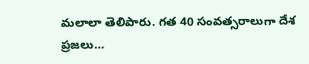మలాలా తెలిపారు. గత 40 సంవత్సరాలుగా దేశ ప్రజలు…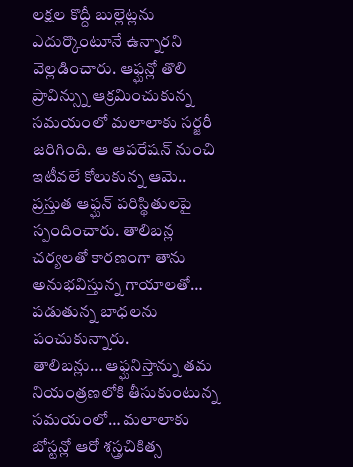లక్షల కొద్దీ బుల్లెట్లను ఎదుర్కొంటూనే ఉన్నారని వెల్లడించారు. ఆఫ్ఘన్లో తొలి ప్రావిన్స్ను ఆక్రమించుకున్న సమయంలో మలాలాకు సర్జరీ జరిగింది. ఆ ఆపరేషన్ నుంచి ఇటీవలే కోలుకున్న ఆమె.. ప్రస్తుత ఆఫ్ఘన్ పరిస్థితులపై స్పందించారు. తాలిబన్ల చర్యలతో కారణంగా తాను అనుభవిస్తున్న గాయాలతో… పడుతున్న బాధలను పంచుకున్నారు.
తాలిబన్లు… ఆఫ్ఘనిస్తాన్ను తమ నియంత్రణలోకి తీసుకుంటున్న సమయంలో… మలాలాకు బోస్టన్లో ఆరో శస్త్రచికిత్స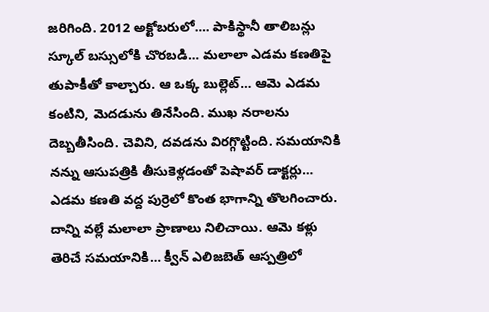జరిగింది. 2012 అక్టోబరులో…. పాకిస్థానీ తాలిబన్లు స్కూల్ బస్సులోకి చొరబడి… మలాలా ఎడమ కణతిపై తుపాకీతో కాల్చారు. ఆ ఒక్క బుల్లెట్… ఆమె ఎడమ కంటిని, మెదడును తినేసింది. ముఖ నరాలను దెబ్బతీసింది. చెవిని, దవడను విరగ్గొట్టింది. సమయానికి నన్ను ఆసుపత్రికి తీసుకెళ్లడంతో పెషావర్ డాక్టర్లు… ఎడమ కణతి వద్ద పుర్రెలో కొంత భాగాన్ని తొలగించారు. దాన్ని వల్లే మలాలా ప్రాణాలు నిలిచాయి. ఆమె కళ్లు తెరిచే సమయానికి… క్వీన్ ఎలిజబెత్ ఆస్పత్రిలో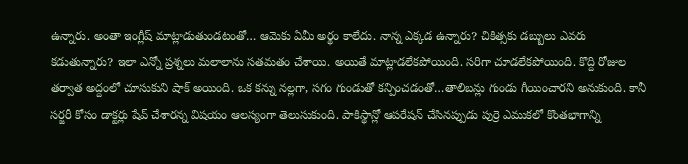ఉన్నారు. అంతా ఇంగ్లీష్ మాట్లాడుతుండటంతో… ఆమెకు ఏమీ అర్థం కాలేదు. నాన్న ఎక్కడ ఉన్నారు? చికిత్సకు డబ్బులు ఎవరు కడుతున్నారు? ఇలా ఎన్నో ప్రశ్నలు మలాలాను సతమతం చేశాయి. అయితే మాట్లాడలేకపోయింది. సరిగా చూడలేకపోయింది. కొద్ది రోజుల తర్వాత అద్దంలో చూసుకుని షాక్ అయింది. ఒక కన్ను నల్లగా, సగం గుండుతో కన్పించడంతో…తాలిబన్లు గుండు గీయించారని అనుకుంది. కానీ సర్జరీ కోసం డాక్టర్లు షేవ్ చేశారన్న విషయం ఆలస్యంగా తెలుసుకుంది. పాకిస్థాన్లో ఆపరేషన్ చేసినప్పుడు పుర్రె ఎముకలో కొంతభాగాన్ని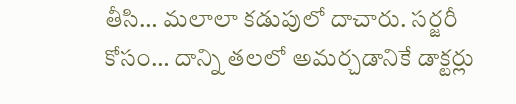తీసి… మలాలా కడుపులో దాచారు. సర్జరీ కోసం… దాన్ని తలలో అమర్చడానికే డాక్టర్లు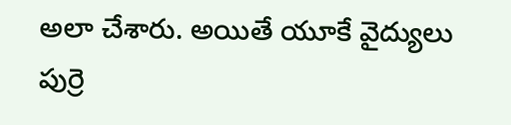అలా చేశారు. అయితే యూకే వైద్యులు పుర్రె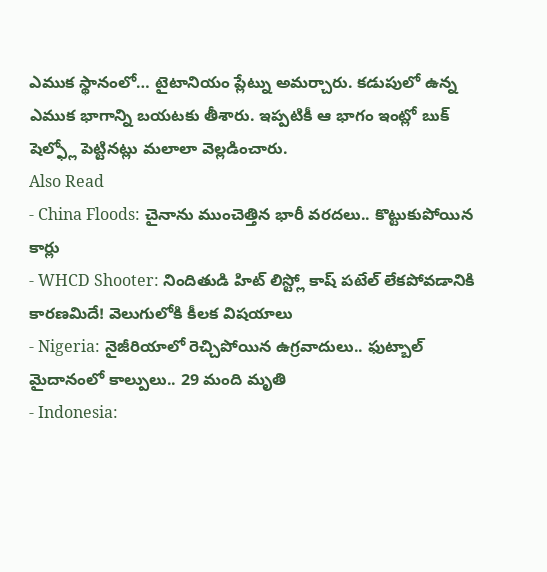ఎముక స్థానంలో… టైటానియం ప్లేట్ను అమర్చారు. కడుపులో ఉన్న ఎముక భాగాన్ని బయటకు తీశారు. ఇప్పటికీ ఆ భాగం ఇంట్లో బుక్ షెల్ఫ్లో పెట్టినట్లు మలాలా వెల్లడించారు.
Also Read
- China Floods: చైనాను ముంచెత్తిన భారీ వరదలు.. కొట్టుకుపోయిన కార్లు
- WHCD Shooter: నిందితుడి హిట్ లిస్ట్లో కాష్ పటేల్ లేకపోవడానికి కారణమిదే! వెలుగులోకి కీలక విషయాలు
- Nigeria: నైజీరియాలో రెచ్చిపోయిన ఉగ్రవాదులు.. ఫుట్బాల్ మైదానంలో కాల్పులు.. 29 మంది మృతి
- Indonesia: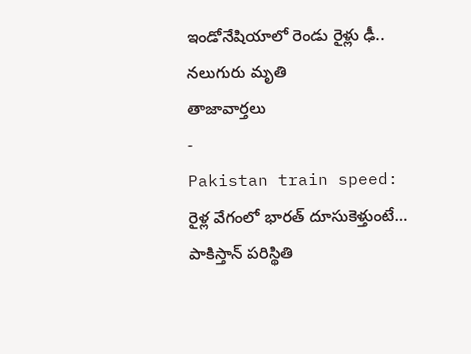ఇండోనేషియాలో రెండు రైళ్లు ఢీ.. నలుగురు మృతి
తాజావార్తలు
-
Pakistan train speed: రైళ్ల వేగంలో భారత్ దూసుకెళ్తుంటే… పాకిస్తాన్ పరిస్థితి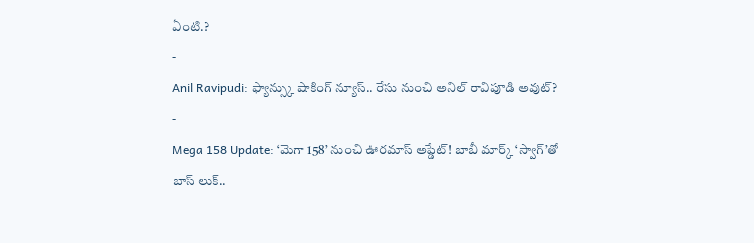ఏంటి.?
-
Anil Ravipudi: ఫ్యాన్స్కు షాకింగ్ న్యూస్.. రేసు నుంచి అనిల్ రావిపూడి అవుట్?
-
Mega 158 Update: ‘మెగా 158’ నుంచి ఊరమాస్ అప్డేట్! బాబీ మార్క్ ‘స్వాగ్’తో బాస్ లుక్..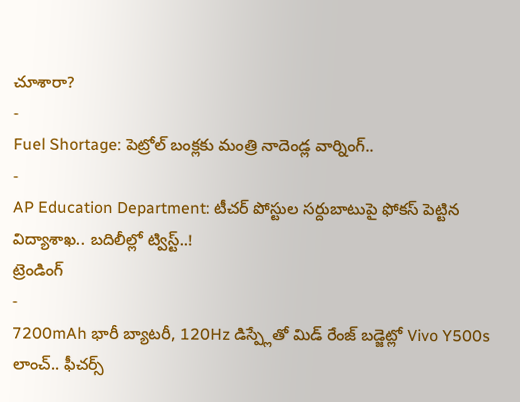చూశారా?
-
Fuel Shortage: పెట్రోల్ బంక్లకు మంత్రి నాదెండ్ల వార్నింగ్..
-
AP Education Department: టీచర్ పోస్టుల సర్దుబాటుపై ఫోకస్ పెట్టిన విద్యాశాఖ.. బదిలీల్లో ట్విస్ట్..!
ట్రెండింగ్
-
7200mAh భారీ బ్యాటరీ, 120Hz డిస్ప్లేతో మిడ్ రేంజ్ బడ్జెట్లో Vivo Y500s లాంచ్.. ఫీచర్స్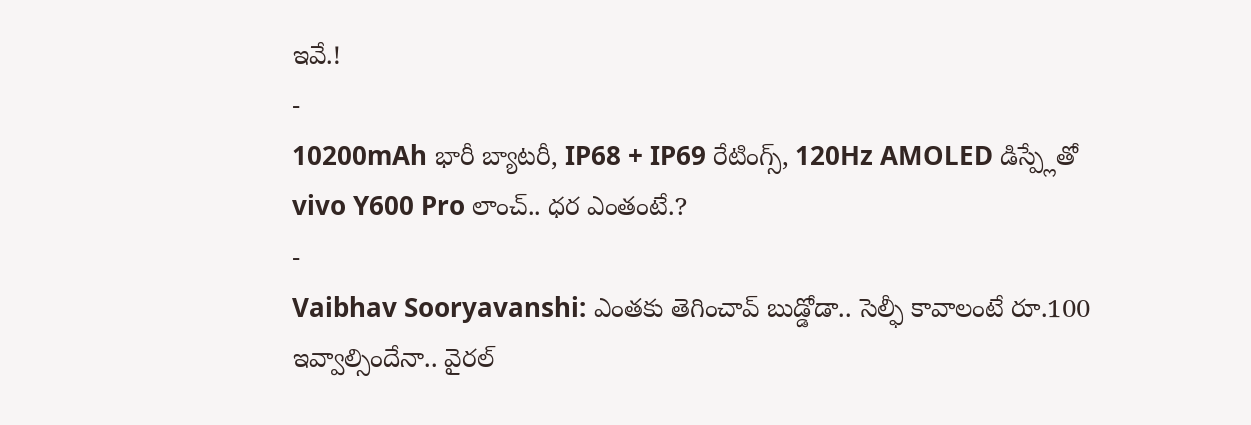ఇవే.!
-
10200mAh భారీ బ్యాటరీ, IP68 + IP69 రేటింగ్స్, 120Hz AMOLED డిస్ప్లేతో vivo Y600 Pro లాంచ్.. ధర ఎంతంటే.?
-
Vaibhav Sooryavanshi: ఎంతకు తెగించావ్ బుడ్డోడా.. సెల్ఫీ కావాలంటే రూ.100 ఇవ్వాల్సిందేనా.. వైరల్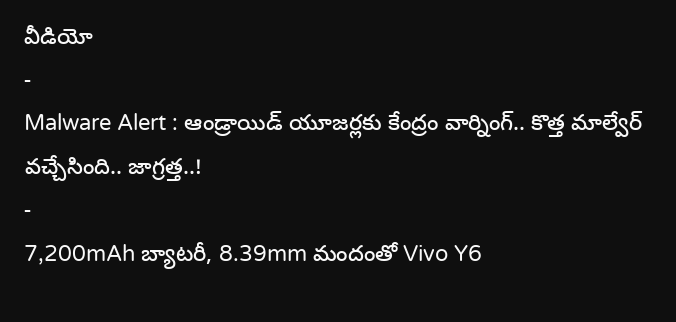వీడియో
-
Malware Alert : ఆండ్రాయిడ్ యూజర్లకు కేంద్రం వార్నింగ్.. కొత్త మాల్వేర్ వచ్చేసింది.. జాగ్రత్త..!
-
7,200mAh బ్యాటరీ, 8.39mm మందంతో Vivo Y6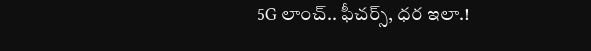5G లాంచ్.. ఫీచర్స్, ధర ఇలా.!